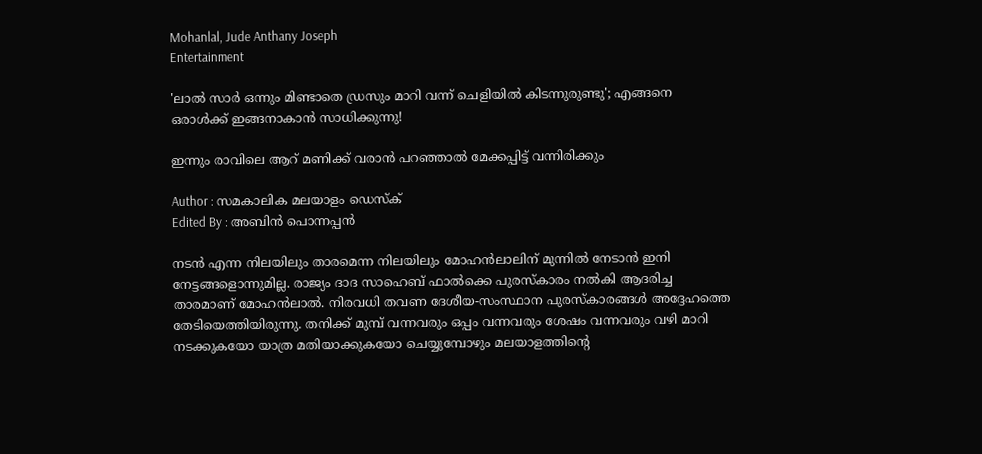Mohanlal, Jude Anthany Joseph
Entertainment

'ലാല്‍ സാര്‍ ഒന്നും മിണ്ടാതെ ഡ്രസും മാറി വന്ന് ചെളിയില്‍ കിടന്നുരുണ്ടു'; എങ്ങനെ ഒരാള്‍ക്ക് ഇങ്ങനാകാന്‍ സാധിക്കുന്നു!

ഇന്നും രാവിലെ ആറ് മണിക്ക് വരാന്‍ പറഞ്ഞാല്‍ മേക്കപ്പിട്ട് വന്നിരിക്കും

Author : സമകാലിക മലയാളം ഡെസ്ക്
Edited By : അബിന്‍ പൊന്നപ്പന്‍

നടന്‍ എന്ന നിലയിലും താരമെന്ന നിലയിലും മോഹന്‍ലാലിന് മുന്നില്‍ നേടാന്‍ ഇനി നേട്ടങ്ങളൊന്നുമില്ല. രാജ്യം ദാദ സാഹെബ് ഫാല്‍ക്കെ പുരസ്‌കാരം നല്‍കി ആദരിച്ച താരമാണ് മോഹന്‍ലാല്‍. നിരവധി തവണ ദേശീയ-സംസ്ഥാന പുരസ്‌കാരങ്ങള്‍ അദ്ദേഹത്തെ തേടിയെത്തിയിരുന്നു. തനിക്ക് മുമ്പ് വന്നവരും ഒപ്പം വന്നവരും ശേഷം വന്നവരും വഴി മാറി നടക്കുകയോ യാത്ര മതിയാക്കുകയോ ചെയ്യുമ്പോഴും മലയാളത്തിന്റെ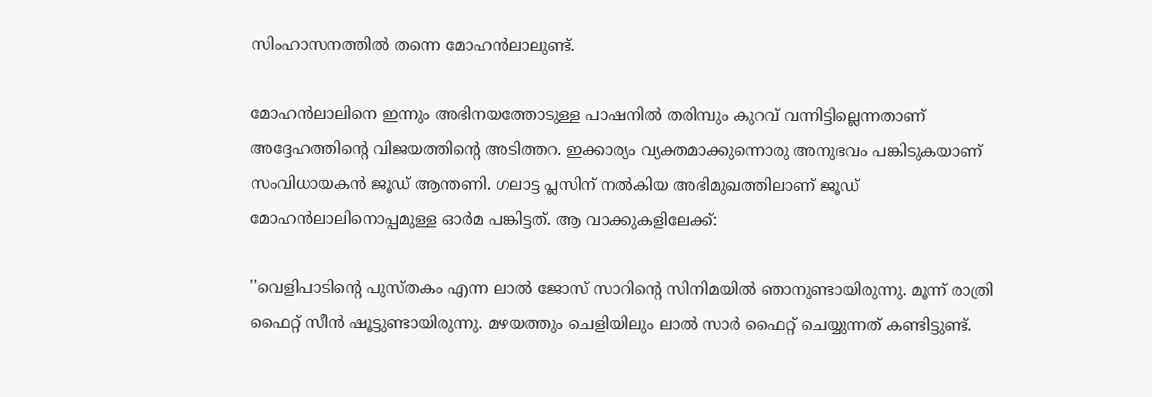സിംഹാസനത്തില്‍ തന്നെ മോഹന്‍ലാലുണ്ട്.

മോഹന്‍ലാലിനെ ഇന്നും അഭിനയത്തോടുള്ള പാഷനില്‍ തരിമ്പും കുറവ് വന്നിട്ടില്ലെന്നതാണ് അദ്ദേഹത്തിന്റെ വിജയത്തിന്റെ അടിത്തറ. ഇക്കാര്യം വ്യക്തമാക്കുന്നൊരു അനുഭവം പങ്കിടുകയാണ് സംവിധായകന്‍ ജൂഡ് ആന്തണി. ഗലാട്ട പ്ലസിന് നല്‍കിയ അഭിമുഖത്തിലാണ് ജൂഡ് മോഹന്‍ലാലിനൊപ്പമുള്ള ഓര്‍മ പങ്കിട്ടത്. ആ വാക്കുകളിലേക്ക്:

''വെളിപാടിന്റെ പുസ്തകം എന്ന ലാല്‍ ജോസ് സാറിന്റെ സിനിമയില്‍ ഞാനുണ്ടായിരുന്നു. മൂന്ന് രാത്രി ഫൈറ്റ് സീന്‍ ഷൂട്ടുണ്ടായിരുന്നു. മഴയത്തും ചെളിയിലും ലാല്‍ സാര്‍ ഫൈറ്റ് ചെയ്യുന്നത് കണ്ടിട്ടുണ്ട്.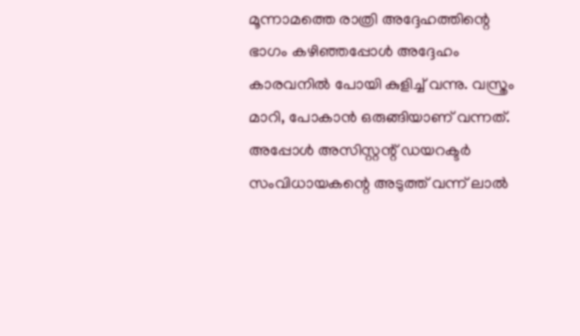മൂന്നാമത്തെ രാത്രി അദ്ദേഹത്തിന്റെ ഭാഗം കഴിഞ്ഞപ്പോള്‍ അദ്ദേഹം കാരവനില്‍ പോയി കുളിച്ച് വന്നു. വസ്ത്രം മാറി, പോകാന്‍ ഒരുങ്ങിയാണ് വന്നത്. അപ്പോള്‍ അസിസ്റ്റന്റ് ഡയറക്ടര്‍ സംവിധായകന്റെ അടുത്ത് വന്ന് ലാല്‍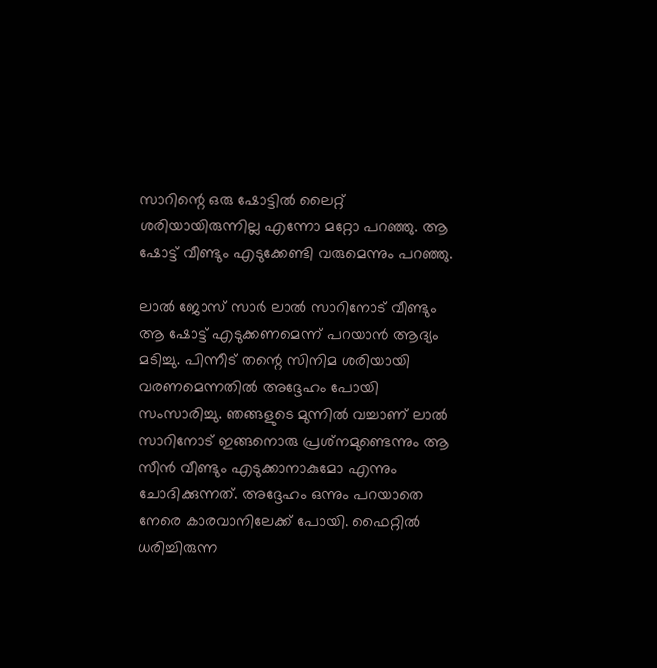സാറിന്റെ ഒരു ഷോട്ടില്‍ ലൈറ്റ് ശരിയായിരുന്നില്ല എന്നോ മറ്റോ പറഞ്ഞു. ആ ഷോട്ട് വീണ്ടും എടുക്കേണ്ടി വരുമെന്നും പറഞ്ഞു.

ലാല്‍ ജോസ് സാര്‍ ലാല്‍ സാറിനോട് വീണ്ടും ആ ഷോട്ട് എടുക്കണമെന്ന് പറയാന്‍ ആദ്യം മടിച്ചു. പിന്നീട് തന്റെ സിനിമ ശരിയായി വരണമെന്നതില്‍ അദ്ദേഹം പോയി സംസാരിച്ചു. ഞങ്ങളുടെ മുന്നില്‍ വച്ചാണ് ലാല്‍ സാറിനോട് ഇങ്ങനൊരു പ്രശ്‌നമുണ്ടെന്നും ആ സീന്‍ വീണ്ടും എടുക്കാനാകുമോ എന്നും ചോദിക്കുന്നത്. അദ്ദേഹം ഒന്നും പറയാതെ നേരെ കാരവാനിലേക്ക് പോയി. ഫൈറ്റില്‍ ധരിച്ചിരുന്ന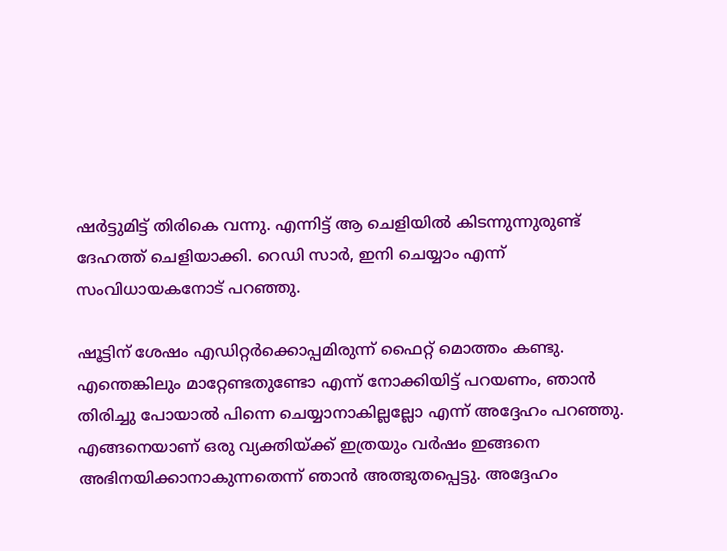ഷര്‍ട്ടുമിട്ട് തിരികെ വന്നു. എന്നിട്ട് ആ ചെളിയില്‍ കിടന്നുന്നുരുണ്ട് ദേഹത്ത് ചെളിയാക്കി. റെഡി സാര്‍, ഇനി ചെയ്യാം എന്ന് സംവിധായകനോട് പറഞ്ഞു.

ഷൂട്ടിന് ശേഷം എഡിറ്റര്‍ക്കൊപ്പമിരുന്ന് ഫൈറ്റ് മൊത്തം കണ്ടു. എന്തെങ്കിലും മാറ്റേണ്ടതുണ്ടോ എന്ന് നോക്കിയിട്ട് പറയണം, ഞാന്‍ തിരിച്ചു പോയാല്‍ പിന്നെ ചെയ്യാനാകില്ലല്ലോ എന്ന് അദ്ദേഹം പറഞ്ഞു. എങ്ങനെയാണ് ഒരു വ്യക്തിയ്ക്ക് ഇത്രയും വര്‍ഷം ഇങ്ങനെ അഭിനയിക്കാനാകുന്നതെന്ന് ഞാന്‍ അത്ഭുതപ്പെട്ടു. അദ്ദേഹം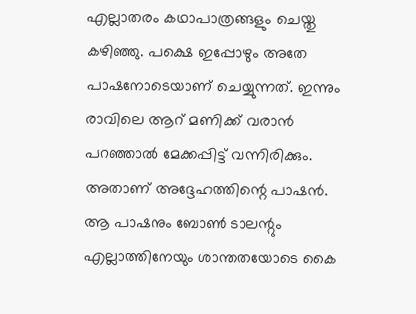എല്ലാതരം കഥാപാത്രങ്ങളും ചെയ്തു കഴിഞ്ഞു. പക്ഷെ ഇപ്പോഴും അതേ പാഷനോടെയാണ് ചെയ്യുന്നത്. ഇന്നും രാവിലെ ആറ് മണിക്ക് വരാന്‍ പറഞ്ഞാല്‍ മേക്കപ്പിട്ട് വന്നിരിക്കും. അതാണ് അദ്ദേഹത്തിന്റെ പാഷന്‍. ആ പാഷനും ബോണ്‍ ടാലന്റും എല്ലാത്തിനേയും ശാന്തതയോടെ കൈ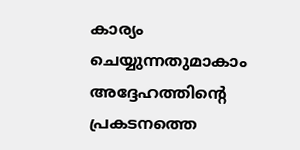കാര്യം ചെയ്യുന്നതുമാകാം അദ്ദേഹത്തിന്റെ പ്രകടനത്തെ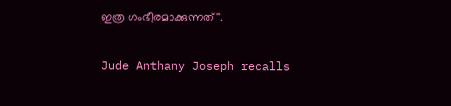ഇത്ര ഗംഭീരമാക്കുന്നത്''.

Jude Anthany Joseph recalls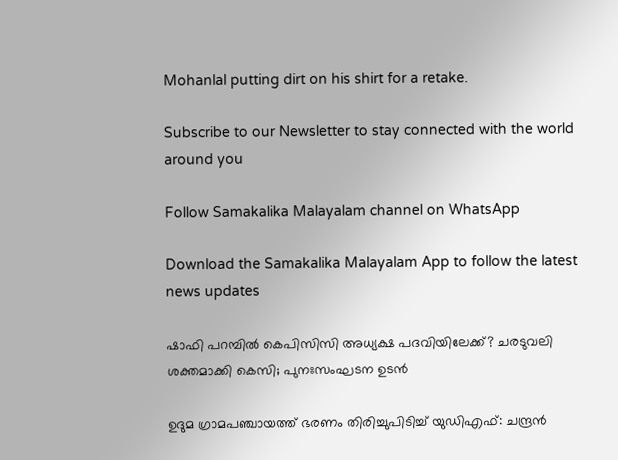Mohanlal putting dirt on his shirt for a retake.

Subscribe to our Newsletter to stay connected with the world around you

Follow Samakalika Malayalam channel on WhatsApp

Download the Samakalika Malayalam App to follow the latest news updates

ഷാഫി പറമ്പില്‍ കെപിസിസി അധ്യക്ഷ പദവിയിലേക്ക്? ചരടുവലി ശക്തമാക്കി കെസി; പുനഃസംഘടന ഉടന്‍

ഉദുമ ഗ്രാമപഞ്ചായത്ത് ഭരണം തിരിച്ചുപിടിച്ച് യുഡിഎഫ്: ചന്ദ്രൻ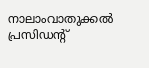നാലാംവാതുക്കൽ പ്രസിഡന്റ്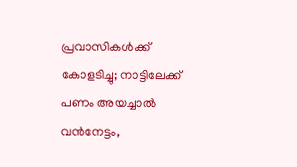പ്രവാസികള്‍ക്ക് കോളടിച്ചു; നാട്ടിലേക്ക് പണം അയച്ചാല്‍ വന്‍നേട്ടം,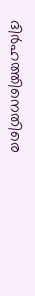ദിര്‍ഹത്തിനെതിരെ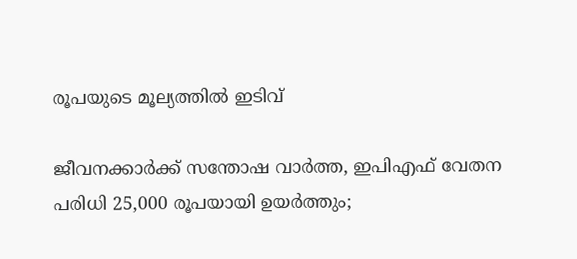രൂപയുടെ മൂല്യത്തില്‍ ഇടിവ്

ജീവനക്കാര്‍ക്ക് സന്തോഷ വാര്‍ത്ത, ഇപിഎഫ് വേതന പരിധി 25,000 രൂപയായി ഉയര്‍ത്തും;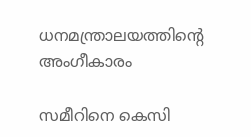ധനമന്ത്രാലയത്തിന്റെ അംഗീകാരം

സമീറിനെ കെസി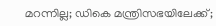മറന്നില്ല; ഡികെ മന്ത്രിസഭയിലേക്ക്;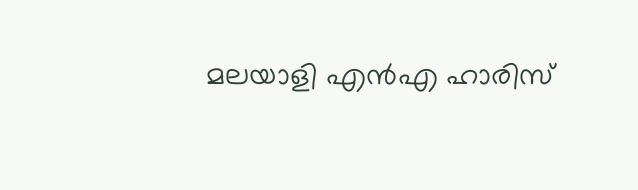മലയാളി എൻഎ ഹാരിസ്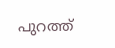പുറത്ത്